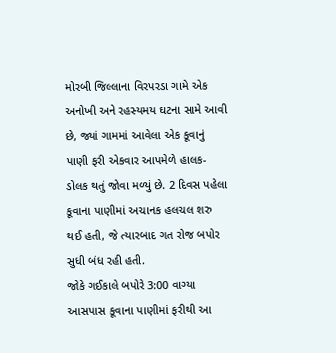મોરબી જિલ્લાના વિરપરડા ગામે એક અનોખી અને રહસ્યમય ઘટના સામે આવી છે, જ્યાં ગામમાં આવેલા એક કૂવાનું પાણી ફરી એકવાર આપમેળે હાલક-ડોલક થતું જોવા મળ્યું છે. 2 દિવસ પહેલા કૂવાના પાણીમાં અચાનક હલચલ શરુ થઈ હતી, જે ત્યારબાદ ગત રોજ બપોર સુધી બંધ રહી હતી.
જોકે ગઈકાલે બપોરે 3:00 વાગ્યા આસપાસ કૂવાના પાણીમાં ફરીથી આ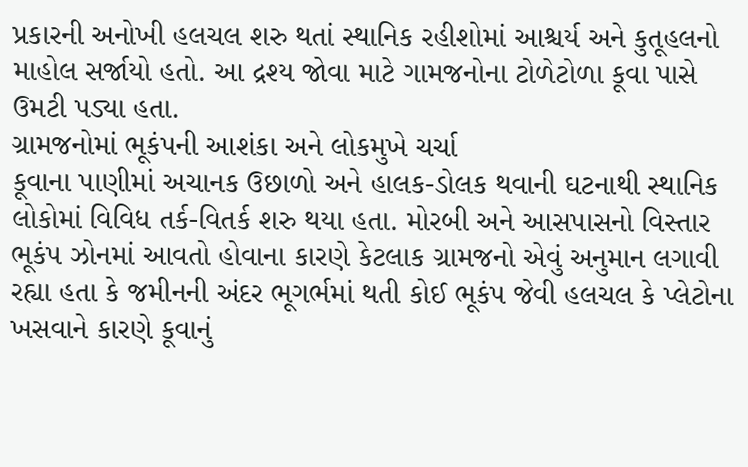પ્રકારની અનોખી હલચલ શરુ થતાં સ્થાનિક રહીશોમાં આશ્ચર્ય અને કુતૂહલનો માહોલ સર્જાયો હતો. આ દ્રશ્ય જોવા માટે ગામજનોના ટોળેટોળા કૂવા પાસે ઉમટી પડ્યા હતા.
ગ્રામજનોમાં ભૂકંપની આશંકા અને લોકમુખે ચર્ચા
કૂવાના પાણીમાં અચાનક ઉછાળો અને હાલક-ડોલક થવાની ઘટનાથી સ્થાનિક લોકોમાં વિવિધ તર્ક-વિતર્ક શરુ થયા હતા. મોરબી અને આસપાસનો વિસ્તાર ભૂકંપ ઝોનમાં આવતો હોવાના કારણે કેટલાક ગ્રામજનો એવું અનુમાન લગાવી રહ્યા હતા કે જમીનની અંદર ભૂગર્ભમાં થતી કોઈ ભૂકંપ જેવી હલચલ કે પ્લેટોના ખસવાને કારણે કૂવાનું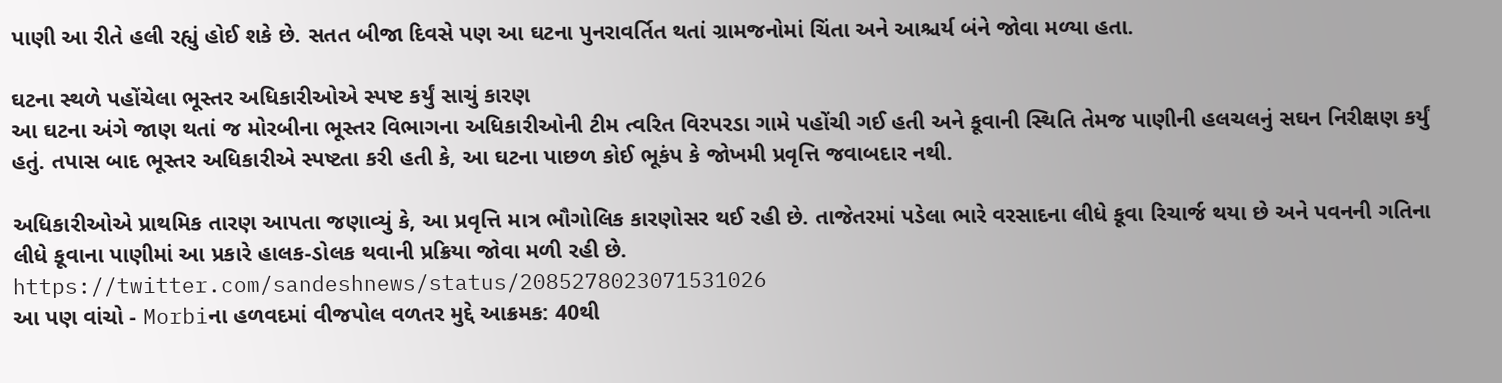પાણી આ રીતે હલી રહ્યું હોઈ શકે છે. સતત બીજા દિવસે પણ આ ઘટના પુનરાવર્તિત થતાં ગ્રામજનોમાં ચિંતા અને આશ્ચર્ય બંને જોવા મળ્યા હતા.

ઘટના સ્થળે પહોંચેલા ભૂસ્તર અધિકારીઓએ સ્પષ્ટ કર્યું સાચું કારણ
આ ઘટના અંગે જાણ થતાં જ મોરબીના ભૂસ્તર વિભાગના અધિકારીઓની ટીમ ત્વરિત વિરપરડા ગામે પહોંચી ગઈ હતી અને કૂવાની સ્થિતિ તેમજ પાણીની હલચલનું સઘન નિરીક્ષણ કર્યું હતું. તપાસ બાદ ભૂસ્તર અધિકારીએ સ્પષ્ટતા કરી હતી કે, આ ઘટના પાછળ કોઈ ભૂકંપ કે જોખમી પ્રવૃત્તિ જવાબદાર નથી.

અધિકારીઓએ પ્રાથમિક તારણ આપતા જણાવ્યું કે, આ પ્રવૃત્તિ માત્ર ભૌગોલિક કારણોસર થઈ રહી છે. તાજેતરમાં પડેલા ભારે વરસાદના લીધે કૂવા રિચાર્જ થયા છે અને પવનની ગતિના લીધે કૂવાના પાણીમાં આ પ્રકારે હાલક-ડોલક થવાની પ્રક્રિયા જોવા મળી રહી છે.
https://twitter.com/sandeshnews/status/2085278023071531026
આ પણ વાંચો - Morbiના હળવદમાં વીજપોલ વળતર મુદ્દે આક્રમક: 40થી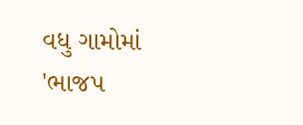વધુ ગામોમાં 'ભાજપ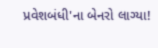પ્રવેશબંધી'ના બેનરો લાગ્યા!